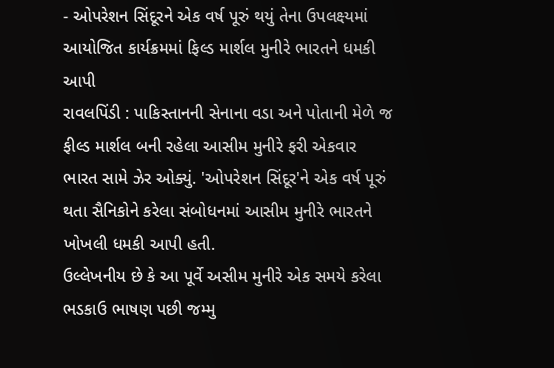- ઓપરેશન સિંદૂરને એક વર્ષ પૂરું થયું તેના ઉપલક્ષ્યમાં આયોજિત કાર્યક્રમમાં ફિલ્ડ માર્શલ મુનીરે ભારતને ધમકી આપી
રાવલપિંડી : પાકિસ્તાનની સેનાના વડા અને પોતાની મેળે જ ફીલ્ડ માર્શલ બની રહેલા આસીમ મુનીરે ફરી એકવાર ભારત સામે ઝેર ઓક્યું. 'ઓપરેશન સિંદૂર'ને એક વર્ષ પૂરું થતા સૈનિકોને કરેલા સંબોધનમાં આસીમ મુનીરે ભારતને ખોખલી ધમકી આપી હતી.
ઉલ્લેખનીય છે કે આ પૂર્વે અસીમ મુનીરે એક સમયે કરેલા ભડકાઉ ભાષણ પછી જમ્મુ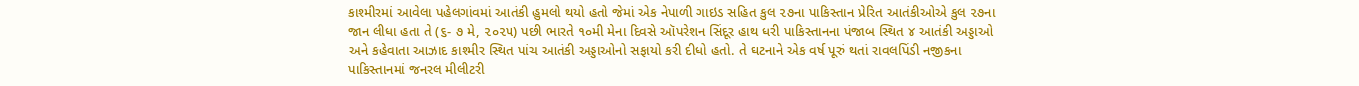કાશ્મીરમાં આવેલા પહેલગાંવમાં આતંકી હુમલો થયો હતો જેમાં એક નેપાળી ગાઇડ સહિત કુલ ૨૭ના પાકિસ્તાન પ્રેરિત આતંકીઓએ કુલ ૨૭ના જાન લીધા હતા તે (૬- ૭ મે, ૨૦૨૫) પછી ભારતે ૧૦મી મેના દિવસે ઑપરેશન સિંદૂર હાથ ધરી પાકિસ્તાનના પંજાબ સ્થિત ૪ આતંકી અડ્ડાઓ અને કહેવાતા આઝાદ કાશ્મીર સ્થિત પાંચ આતંકી અડ્ડાઓનો સફાયો કરી દીધો હતો. તે ઘટનાને એક વર્ષ પૂરું થતાં રાવલપિંડી નજીકના પાકિસ્તાનમાં જનરલ મીલીટરી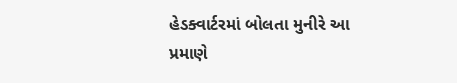હેડક્વાર્ટરમાં બોલતા મુનીરે આ પ્રમાણે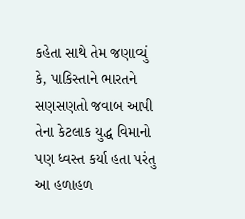કહેતા સાથે તેમ જણાવ્યું કે, પાકિસ્તાને ભારતને સણસણતો જવાબ આપી તેના કેટલાક યુદ્ધ વિમાનો પણ ધ્વસ્ત કર્યા હતા પરંતુ આ હળાહળ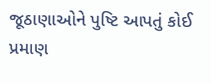જૂઠાણાઓને પુષ્ટિ આપતું કોઈ પ્રમાણ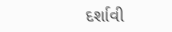દર્શાવી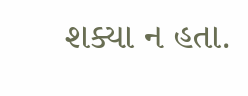શક્યા ન હતા.